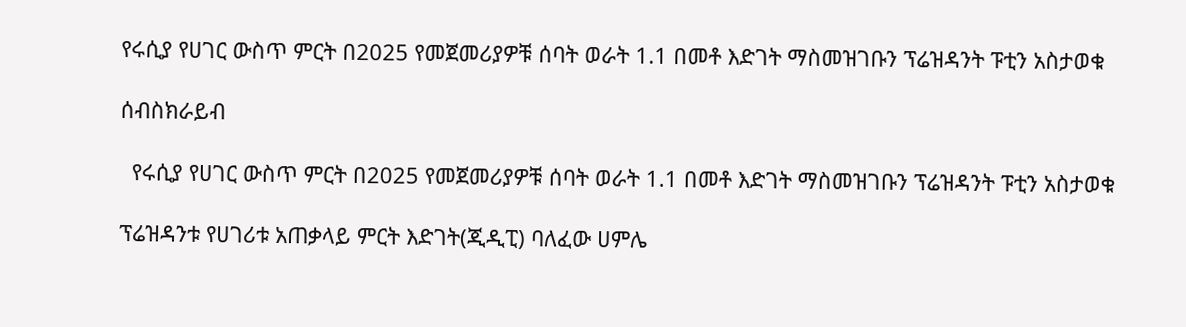የሩሲያ የሀገር ውስጥ ምርት በ2025 የመጀመሪያዎቹ ሰባት ወራት 1.1 በመቶ እድገት ማስመዝገቡን ፕሬዝዳንት ፑቲን አስታወቁ

ሰብስክራይብ

  የሩሲያ የሀገር ውስጥ ምርት በ2025 የመጀመሪያዎቹ ሰባት ወራት 1.1 በመቶ እድገት ማስመዝገቡን ፕሬዝዳንት ፑቲን አስታወቁ

ፕሬዝዳንቱ የሀገሪቱ አጠቃላይ ምርት እድገት(ጂዲፒ) ባለፈው ሀምሌ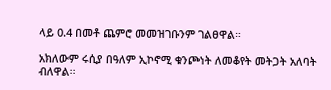ላይ 0.4 በመቶ ጨምሮ መመዝገቡንም ገልፀዋል።

አክለውም ሩሲያ በዓለም ኢኮኖሚ ቁንጮነት ለመቆየት መትጋት አለባት ብለዋል፡፡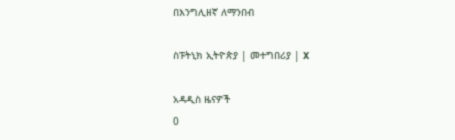በእንግሊዘኛ ለማንበብ

ስፑትኒክ ኢትዮጵያ | መተግበሪያ | X

አዳዲስ ዜናዎች
0